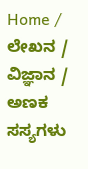Home / ಲೇಖನ / ವಿಜ್ಞಾನ / ಅಣಕ ಸಸ್ಯಗಳು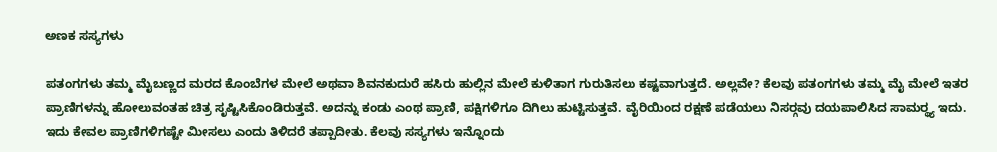ಅಣಕ ಸಸ್ಯಗಳು

ಪತಂಗಗಳು ತಮ್ಮ ಮೈಬಣ್ಣದ ಮರದ ಕೊಂಬೆಗಳ ಮೇಲೆ ಅಥವಾ ಶಿವನಕುದುರೆ ಹಸಿರು ಹುಲ್ಲಿನ ಮೇಲೆ ಕುಳಿತಾಗ ಗುರುತಿಸಲು ಕಷ್ಟವಾಗುತ್ತದೆ. ಅಲ್ಲವೇ? ಕೆಲವು ಪತಂಗಗಳು ತಮ್ಮ ಮೈ ಮೇಲೆ ಇತರ ಪ್ರಾಣಿಗಳನ್ನು ಹೋಲುವಂತಹ ಚಿತ್ರ ಸೃಷ್ಟಿಸಿಕೊಂಡಿರುತ್ತವೆ. ಅದನ್ನು ಕಂಡು ಎಂಥ ಪ್ರಾಣಿ, ಪಕ್ಷಿಗಳಿಗೂ ದಿಗಿಲು ಹುಟ್ಟಿಸುತ್ತವೆ. ವೈರಿಯಿಂದ ರಕ್ಷಣೆ ಪಡೆಯಲು ನಿಸರ್‍ಗವು ದಯಪಾಲಿಸಿದ ಸಾಮರ್‍ಥ್ಯ ಇದು. ಇದು ಕೇವಲ ಪ್ರಾಣಿಗಳಿಗಷ್ಟೇ ಮೀಸಲು ಎಂದು ತಿಳಿದರೆ ತಪ್ಪಾದೀತು. ಕೆಲವು ಸಸ್ಯಗಳು ಇನ್ನೊಂದು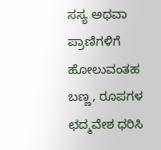ಸಸ್ಯ ಅಥವಾ ಪ್ರಾಣಿಗಳಿಗೆ ಹೋಲುವಂತಹ ಬಣ್ಣ, ರೂಪಗಳ ಛದ್ಮವೇಶ ಧರಿಸಿ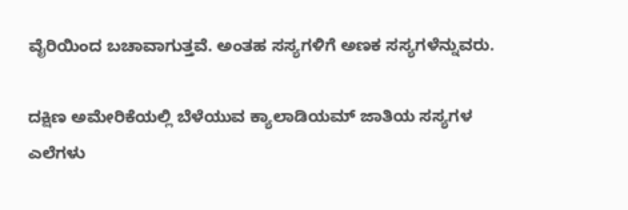ವೈರಿಯಿಂದ ಬಚಾವಾಗುತ್ತವೆ. ಅಂತಹ ಸಸ್ಯಗಳಿಗೆ ಅಣಕ ಸಸ್ಯಗಳೆನ್ನುವರು.

ದಕ್ಷಿಣ ಅಮೇರಿಕೆಯಲ್ಲಿ ಬೆಳೆಯುವ ಕ್ಯಾಲಾಡಿಯಮ್ ಜಾತಿಯ ಸಸ್ಯಗಳ ಎಲೆಗಳು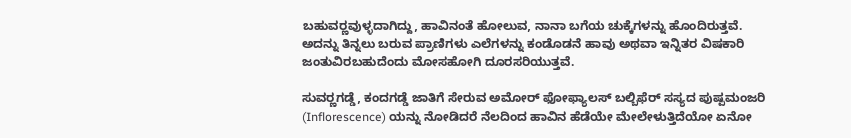ಬಹುವರ್‍ಣವುಳ್ಳದಾಗಿದ್ದು, ಹಾವಿನಂತೆ ಹೋಲುವ, ನಾನಾ ಬಗೆಯ ಚುಕ್ಕೆಗಳನ್ನು ಹೊಂದಿರುತ್ತವೆ. ಅದನ್ನು ತಿನ್ನಲು ಬರುವ ಪ್ರಾಣಿಗಳು ಎಲೆಗಳನ್ನು ಕಂಡೊಡನೆ ಹಾವು ಅಥವಾ ಇನ್ನಿತರ ವಿಷಕಾರಿ ಜಂತುವಿರಬಹುದೆಂದು ಮೋಸಹೋಗಿ ದೂರಸರಿಯುತ್ತವೆ.

ಸುವರ್‍ಣಗಡ್ಡೆ, ಕಂದಗಡ್ಡೆ ಜಾತಿಗೆ ಸೇರುವ ಅಮೋರ್‍ ಫೋಫ್ಯಾಲಸ್ ಬಲ್ಬಿಫೆರ್‍ ಸಸ್ಯದ ಪುಷ್ಪಮಂಜರಿ (Inflorescence) ಯನ್ನು ನೋಡಿದರೆ ನೆಲದಿಂದ ಹಾವಿನ ಹೆಡೆಯೇ ಮೇಲೇಳುತ್ತಿದೆಯೋ ಏನೋ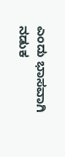ಎಂದು ಭಾಸವಾಗಿ ನಡುಕ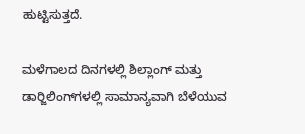ಹುಟ್ಟಿಸುತ್ತದೆ.

ಮಳೆಗಾಲದ ದಿನಗಳಲ್ಲಿ ಶಿಲ್ಲಾಂಗ್ ಮತ್ತು ಡಾರ್‍ಜಿಲಿಂಗ್‌ಗಳಲ್ಲಿ ಸಾಮಾನ್ಯವಾಗಿ ಬೆಳೆಯುವ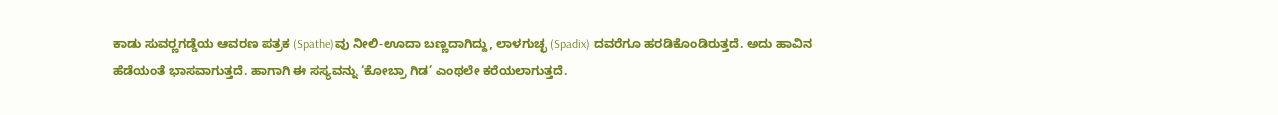ಕಾಡು ಸುವರ್‍ಣಗಡ್ಡೆಯ ಆವರಣ ಪತ್ರಕ (Spathe)ವು ನೀಲಿ-ಊದಾ ಬಣ್ಣದಾಗಿದ್ದು, ಲಾಳಗುಚ್ಛ (Spadix) ದವರೆಗೂ ಹರಡಿಕೊಂಡಿರುತ್ತದೆ. ಅದು ಹಾವಿನ ಹೆಡೆಯಂತೆ ಭಾಸವಾಗುತ್ತದೆ. ಹಾಗಾಗಿ ಈ ಸಸ್ಯವನ್ನು ‘ಕೋಬ್ರಾ ಗಿಡ’ ಎಂಥಲೇ ಕರೆಯಲಾಗುತ್ತದೆ.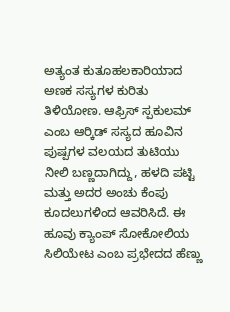ಅತ್ಯಂತ ಕುತೂಹಲಕಾರಿಯಾದ ಅಣಕ ಸಸ್ಯಗಳ ಕುರಿತು ತಿಳಿಯೋಣ. ಆಫ್ರಿಸ್ ಸ್ಪಕುಲಮ್ ಎಂಬ ಆರ್‍ಕಿಡ್ ಸಸ್ಯದ ಹೂವಿನ ಪುಷ್ಪಗಳ ವಲಯದ ತುಟಿಯು ನೀಲಿ ಬಣ್ಣದಾಗಿದ್ದು, ಹಳದಿ ಪಟ್ಟಿ ಮತ್ತು ಅದರ ಅಂಚು ಕೆಂಪು ಕೂದಲುಗಳಿಂದ ಆವರಿಸಿದೆ. ಈ ಹೂವು ಕ್ಯಾಂಪ್ ಸೋಕೋಲಿಯ ಸಿಲಿಯೇಟ ಎಂಬ ಪ್ರಭೇದದ ಹೆಣ್ಣು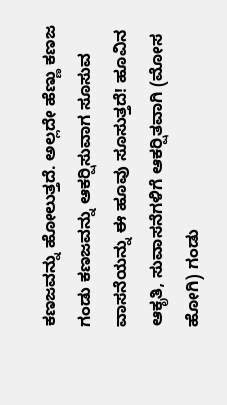ಕಣಜವನ್ನು ಹೋಲುತ್ತದೆ. ಅಲ್ಲದೇ ಹೆಣ್ಣು ಕಣಜ ಗಂಡು ಕಣಜವನ್ನು ಆಕರ್‍ಷಿಸುವಾಗ ಸೂಸುವ ವಾಸನೆಯನ್ನು ಈ ಹೂವು ಸೂಸುತ್ತದೆ! ಹೂವಿನ ಆಕೃತಿ, ಸುವಾಸನೆಗಳಿಗೆ ಆಕರ್‍ಷಿತವಾಗಿ (ಮೋಸ ಹೋಗಿ) ಗಂಡು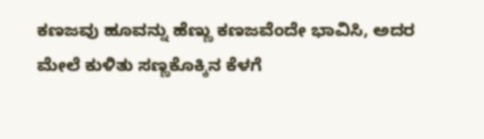ಕಣಜವು ಹೂವನ್ನು ಹೆಣ್ಣು ಕಣಜವೆಂದೇ ಭಾವಿಸಿ, ಅದರ ಮೇಲೆ ಕುಳಿತು ಸಣ್ಣಕೊಕ್ಕಿನ ಕೆಳಗೆ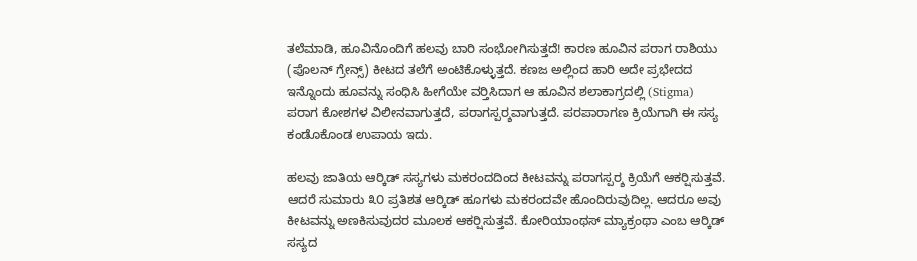ತಲೆಮಾಡಿ, ಹೂವಿನೊಂದಿಗೆ ಹಲವು ಬಾರಿ ಸಂಭೋಗಿಸುತ್ತದೆ! ಕಾರಣ ಹೂವಿನ ಪರಾಗ ರಾಶಿಯು (ಪೊಲನ್ ಗ್ರೇನ್ಸ್) ಕೀಟದ ತಲೆಗೆ ಅಂಟಿಕೊಳ್ಳುತ್ತದೆ. ಕಣಜ ಅಲ್ಲಿಂದ ಹಾರಿ ಅದೇ ಪ್ರಭೇದದ ಇನ್ನೊಂದು ಹೂವನ್ನು ಸಂಧಿಸಿ ಹೀಗೆಯೇ ವರ್‍ತಿಸಿದಾಗ ಆ ಹೂವಿನ ಶಲಾಕಾಗ್ರದಲ್ಲಿ (Stigma) ಪರಾಗ ಕೋಶಗಳ ವಿಲೀನವಾಗುತ್ತದೆ, ಪರಾಗಸ್ಪರ್‍ಶವಾಗುತ್ತದೆ. ಪರಪಾರಾಗಣ ಕ್ರಿಯೆಗಾಗಿ ಈ ಸಸ್ಯ ಕಂಡೊಕೊಂಡ ಉಪಾಯ ಇದು.

ಹಲವು ಜಾತಿಯ ಆರ್‍ಕಿಡ್ ಸಸ್ಯಗಳು ಮಕರಂದದಿಂದ ಕೀಟವನ್ನು ಪರಾಗಸ್ಪರ್‍ಶ ಕ್ರಿಯೆಗೆ ಆಕರ್‍ಷಿಸುತ್ತವೆ. ಆದರೆ ಸುಮಾರು ೩೦ ಪ್ರತಿಶತ ಆರ್‍ಕಿಡ್ ಹೂಗಳು ಮಕರಂದವೇ ಹೊಂದಿರುವುದಿಲ್ಲ. ಆದರೂ ಅವು ಕೀಟವನ್ನು ಅಣಕಿಸುವುದರ ಮೂಲಕ ಆಕರ್‍ಷಿಸುತ್ತವೆ. ಕೋರಿಯಾಂಥಸ್ ಮ್ಯಾಕ್ರಂಥಾ ಎಂಬ ಆರ್‍ಕಿಡ್ ಸಸ್ಯದ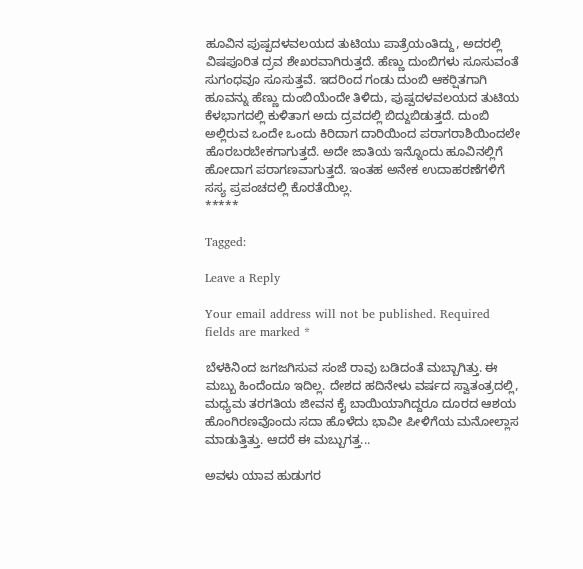ಹೂವಿನ ಪುಷ್ಪದಳವಲಯದ ತುಟಿಯು ಪಾತ್ರೆಯಂತಿದ್ದು, ಅದರಲ್ಲಿ ವಿಷಪೂರಿತ ದ್ರವ ಶೇಖರವಾಗಿರುತ್ತದೆ. ಹೆಣ್ಣು ದುಂಬಿಗಳು ಸೂಸುವಂತೆ ಸುಗಂಧವೂ ಸೂಸುತ್ತವೆ. ಇದರಿಂದ ಗಂಡು ದುಂಬಿ ಆಕರ್‍ಷಿತಗಾಗಿ ಹೂವನ್ನು ಹೆಣ್ಣು ದುಂಬಿಯೆಂದೇ ತಿಳಿದು, ಪುಷ್ಪದಳವಲಯದ ತುಟಿಯ ಕೆಳಭಾಗದಲ್ಲಿ ಕುಳಿತಾಗ ಅದು ದ್ರವದಲ್ಲಿ ಬಿದ್ದುಬಿಡುತ್ತದೆ. ದುಂಬಿ ಅಲ್ಲಿರುವ ಒಂದೇ ಒಂದು ಕಿರಿದಾಗ ದಾರಿಯಿಂದ ಪರಾಗರಾಶಿಯಿಂದಲೇ ಹೊರಬರಬೇಕಗಾಗುತ್ತದೆ. ಅದೇ ಜಾತಿಯ ಇನ್ನೊಂದು ಹೂವಿನಲ್ಲಿಗೆ ಹೋದಾಗ ಪರಾಗಣವಾಗುತ್ತದೆ. ಇಂತಹ ಅನೇಕ ಉದಾಹರಣೆಗಳಿಗೆ ಸಸ್ಯ ಪ್ರಪಂಚದಲ್ಲಿ ಕೊರತೆಯಿಲ್ಲ.
*****

Tagged:

Leave a Reply

Your email address will not be published. Required fields are marked *

ಬೆಳಕಿನಿಂದ ಜಗಜಗಿಸುವ ಸಂಜೆ ರಾವು ಬಡಿದಂತೆ ಮಬ್ಬಾಗಿತ್ತು. ಈ ಮಬ್ಬು ಹಿಂದೆಂದೂ ಇದಿಲ್ಲ. ದೇಶದ ಹದಿನೇಳು ವರ್ಷದ ಸ್ವಾತಂತ್ರದಲ್ಲಿ, ಮಧ್ಯಮ ತರಗತಿಯ ಜೀವನ ಕೈ ಬಾಯಿಯಾಗಿದ್ದರೂ ದೂರದ ಆಶಯ ಹೊಂಗಿರಣವೊಂದು ಸದಾ ಹೊಳೆದು ಭಾವೀ ಪೀಳಿಗೆಯ ಮನೋಲ್ಲಾಸ ಮಾಡುತ್ತಿತ್ತು. ಆದರೆ ಈ ಮಬ್ಬುಗತ್ತ...

ಅವಳು ಯಾವ ಹುಡುಗರ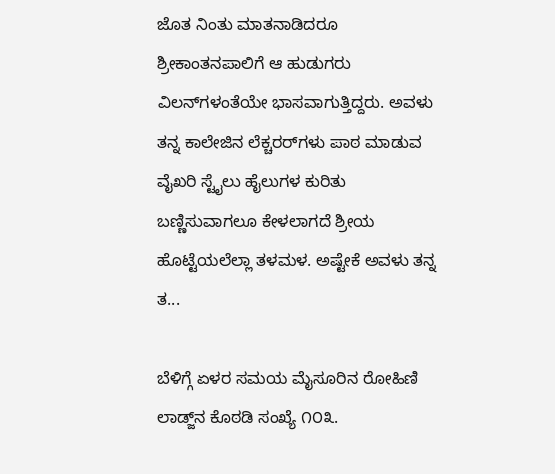ಜೊತ ನಿಂತು ಮಾತನಾಡಿದರೂ ಶ್ರೀಕಾಂತನಪಾಲಿಗೆ ಆ ಹುಡುಗರು ವಿಲನ್‌ಗಳಂತೆಯೇ ಭಾಸವಾಗುತ್ತಿದ್ದರು. ಅವಳು ತನ್ನ ಕಾಲೇಜಿನ ಲೆಕ್ಚರರ್‌ಗಳು ಪಾಠ ಮಾಡುವ ವೈಖರಿ ಸ್ಟೈಲು ಹೈಲುಗಳ ಕುರಿತು ಬಣ್ಣಿಸುವಾಗಲೂ ಕೇಳಲಾಗದೆ ಶ್ರೀಯ ಹೊಟ್ಟೆಯಲೆಲ್ಲಾ ತಳಮಳ. ಅಷ್ಟೇಕೆ ಅವಳು ತನ್ನ ತ...

ಬೆಳಿಗ್ಗೆ ಏಳರ ಸಮಯ ಮೈಸೂರಿನ ರೋಹಿಣಿ ಲಾಡ್ಜ್‌ನ ಕೊಠಡಿ ಸಂಖ್ಯೆ ೧೦೩.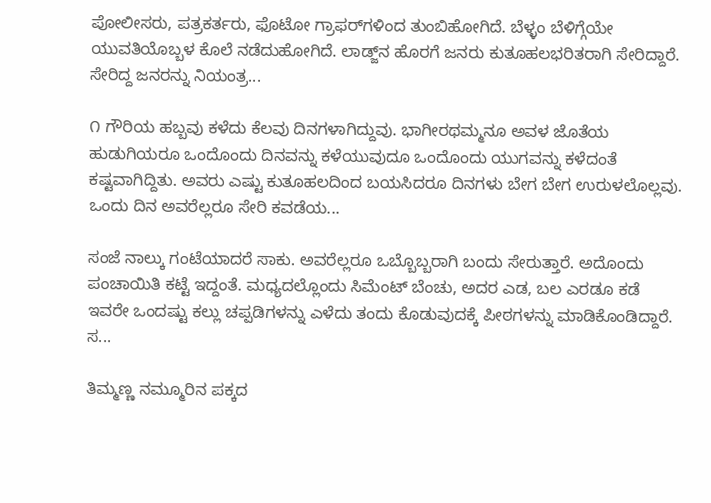ಪೋಲೀಸರು, ಪತ್ರಕರ್ತರು, ಫೊಟೋ ಗ್ರಾಫರ್‌ಗಳಿಂದ ತುಂಬಿಹೋಗಿದೆ. ಬೆಳ್ಳಂ ಬೆಳಿಗ್ಗೆಯೇ ಯುವತಿಯೊಬ್ಬಳ ಕೊಲೆ ನಡೆದುಹೋಗಿದೆ. ಲಾಡ್ಜ್‌ನ ಹೊರಗೆ ಜನರು ಕುತೂಹಲಭರಿತರಾಗಿ ಸೇರಿದ್ದಾರೆ. ಸೇರಿದ್ದ ಜನರನ್ನು ನಿಯಂತ್ರ...

೧ ಗೌರಿಯ ಹಬ್ಬವು ಕಳೆದು ಕೆಲವು ದಿನಗಳಾಗಿದ್ದುವು. ಭಾಗೀರಥಮ್ಮನೂ ಅವಳ ಜೊತೆಯ ಹುಡುಗಿಯರೂ ಒಂದೊಂದು ದಿನವನ್ನು ಕಳೆಯುವುದೂ ಒಂದೊಂದು ಯುಗವನ್ನು ಕಳೆದಂತೆ ಕಷ್ಟವಾಗಿದ್ದಿತು. ಅವರು ಎಷ್ಟು ಕುತೂಹಲದಿಂದ ಬಯಸಿದರೂ ದಿನಗಳು ಬೇಗ ಬೇಗ ಉರುಳಲೊಲ್ಲವು. ಒಂದು ದಿನ ಅವರೆಲ್ಲರೂ ಸೇರಿ ಕವಡೆಯ...

ಸಂಜೆ ನಾಲ್ಕು ಗಂಟೆಯಾದರೆ ಸಾಕು. ಅವರೆಲ್ಲರೂ ಒಬ್ಬೊಬ್ಬರಾಗಿ ಬಂದು ಸೇರುತ್ತಾರೆ. ಅದೊಂದು ಪಂಚಾಯಿತಿ ಕಟ್ಟೆ ಇದ್ದಂತೆ. ಮಧ್ಯದಲ್ಲೊಂದು ಸಿಮೆಂಟ್ ಬೆಂಚು, ಅದರ ಎಡ, ಬಲ ಎರಡೂ ಕಡೆ ಇವರೇ ಒಂದಷ್ಟು ಕಲ್ಲು ಚಪ್ಪಡಿಗಳನ್ನು ಎಳೆದು ತಂದು ಕೊಡುವುದಕ್ಕೆ ಪೀಠಗಳನ್ನು ಮಾಡಿಕೊಂಡಿದ್ದಾರೆ. ಸ...

ತಿಮ್ಮಣ್ಣ ನಮ್ಮೂರಿನ ಪಕ್ಕದ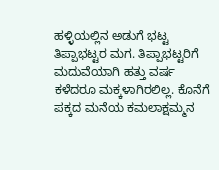ಹಳ್ಳಿಯಲ್ಲಿನ ಅಡುಗೆ ಭಟ್ಟ ತಿಪ್ಪಾಭಟ್ಟರ ಮಗ. ತಿಪ್ಪಾಭಟ್ಟರಿಗೆ ಮದುವೆಯಾಗಿ ಹತ್ತು ವರ್ಷ ಕಳೆದರೂ ಮಕ್ಕಳಾಗಿರಲಿಲ್ಲ. ಕೊನೆಗೆ ಪಕ್ಕದ ಮನೆಯ ಕಮಲಾಕ್ಷಮ್ಮನ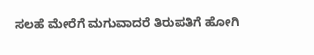ಸಲಹೆ ಮೇರೆಗೆ ಮಗುವಾದರೆ ತಿರುಪತಿಗೆ ಹೋಗಿ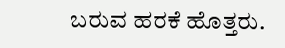ಬರುವ ಹರಕೆ ಹೊತ್ತರು.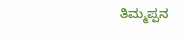ತಿಮ್ಮಪ್ಪನ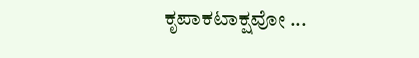ಕೃಪಾಕಟಾಕ್ಷವೋ ...